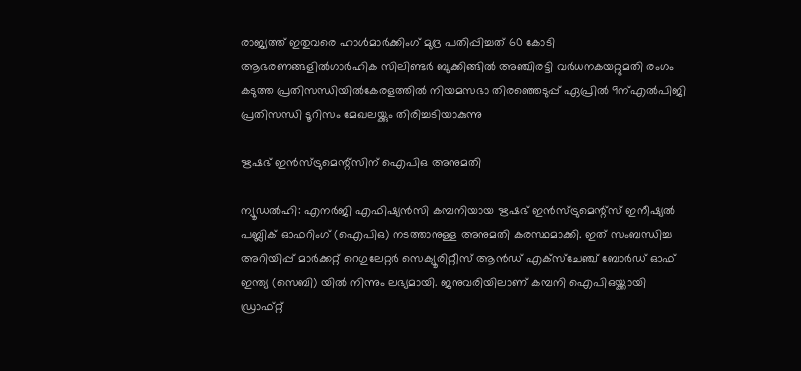രാജ്യത്ത് ഇതുവരെ ഹാള്‍മാര്‍ക്കിംഗ് മുദ്ര പതിപ്പിച്ചത് 60 കോടി ആഭരണങ്ങളില്‍ഗാർഹിക സിലിണ്ടർ ബുക്കിങ്ങിൽ അഞ്ചിരട്ടി വർധനകയറ്റുമതി രംഗം കടുത്ത പ്രതിസന്ധിയിൽകേരളത്തിൽ നിയമസഭാ തിരഞ്ഞെടുപ്പ് ഏപ്രിൽ 9ന്എല്‍പിജി പ്രതിസന്ധി ടൂറിസം മേഖലയ്ക്കും തിരിച്ചടിയാകുന്നു

ഋഷഭ് ഇന്‍സ്ട്രുമെന്റ്സിന് ഐപിഒ അനുമതി

ന്യൂഡല്‍ഹി: എനര്‍ജി എഫിഷ്യന്‍സി കമ്പനിയായ ഋഷഭ് ഇന്‍സ്ട്രുമെന്റ്സ് ഇനീഷ്യല്‍ പബ്ലിക് ഓഫറിംഗ് (ഐപിഒ) നടത്താനുള്ള അനുമതി കരസ്ഥമാക്കി. ഇത് സംബന്ധിച്ച അറിയിപ്പ് മാര്‍ക്കറ്റ് റെഗുലേറ്റര്‍ സെക്യൂരിറ്റീസ് ആന്‍ഡ് എക്സ്ചേഞ്ച് ബോര്‍ഡ് ഓഫ് ഇന്ത്യ (സെബി) യില്‍ നിന്നും ലഭ്യമായി. ജനുവരിയിലാണ് കമ്പനി ഐപിഒയ്ക്കായി ഡ്രാഫ്റ്റ്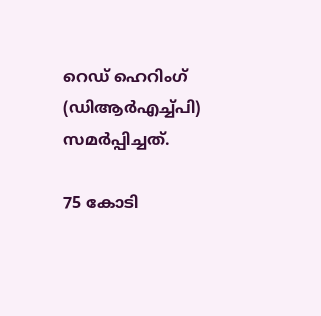റെഡ് ഹെറിംഗ് (ഡിആര്‍എച്ച്പി) സമര്‍പ്പിച്ചത്.

75 കോടി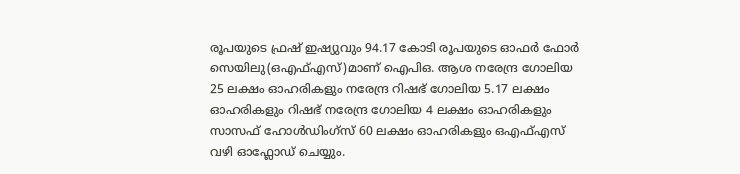രൂപയുടെ ഫ്രഷ് ഇഷ്യുവും 94.17 കോടി രൂപയുടെ ഓഫര്‍ ഫോര്‍ സെയിലു(ഒഎഫ്എസ്)മാണ് ഐപിഒ. ആശ നരേന്ദ്ര ഗോലിയ 25 ലക്ഷം ഓഹരികളും നരേന്ദ്ര റിഷഭ് ഗോലിയ 5.17 ലക്ഷം ഓഹരികളും റിഷഭ് നരേന്ദ്ര ഗോലിയ 4 ലക്ഷം ഓഹരികളും സാസഫ് ഹോള്‍ഡിംഗ്സ് 60 ലക്ഷം ഓഹരികളും ഒഎഫ്എസ് വഴി ഓഫ്ലോഡ് ചെയ്യും.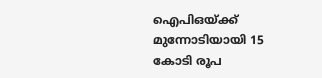ഐപിഒയ്ക്ക് മുന്നോടിയായി 15 കോടി രൂപ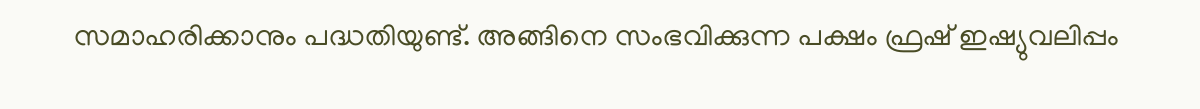സമാഹരിക്കാനും പദ്ധതിയുണ്ട്. അങ്ങിനെ സംഭവിക്കുന്ന പക്ഷം ഫ്രഷ് ഇഷ്യുവലിപ്പം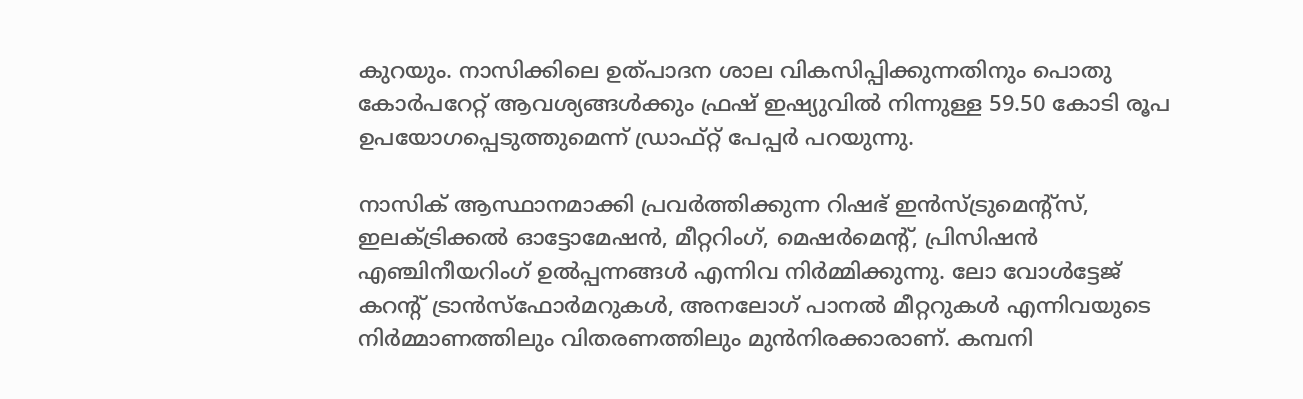കുറയും. നാസിക്കിലെ ഉത്പാദന ശാല വികസിപ്പിക്കുന്നതിനും പൊതു കോര്‍പറേറ്റ് ആവശ്യങ്ങള്‍ക്കും ഫ്രഷ് ഇഷ്യുവില്‍ നിന്നുള്ള 59.50 കോടി രൂപ ഉപയോഗപ്പെടുത്തുമെന്ന് ഡ്രാഫ്റ്റ് പേപ്പര്‍ പറയുന്നു.

നാസിക് ആസ്ഥാനമാക്കി പ്രവര്‍ത്തിക്കുന്ന റിഷഭ് ഇന്‍സ്ട്രുമെന്റ്സ്, ഇലക്ട്രിക്കല്‍ ഓട്ടോമേഷന്‍, മീറ്ററിംഗ്, മെഷര്‍മെന്റ്, പ്രിസിഷന്‍ എഞ്ചിനീയറിംഗ് ഉല്‍പ്പന്നങ്ങള്‍ എന്നിവ നിര്‍മ്മിക്കുന്നു. ലോ വോള്‍ട്ടേജ് കറന്റ് ട്രാന്‍സ്ഫോര്‍മറുകള്‍, അനലോഗ് പാനല്‍ മീറ്ററുകള്‍ എന്നിവയുടെ നിര്‍മ്മാണത്തിലും വിതരണത്തിലും മുന്‍നിരക്കാരാണ്. കമ്പനി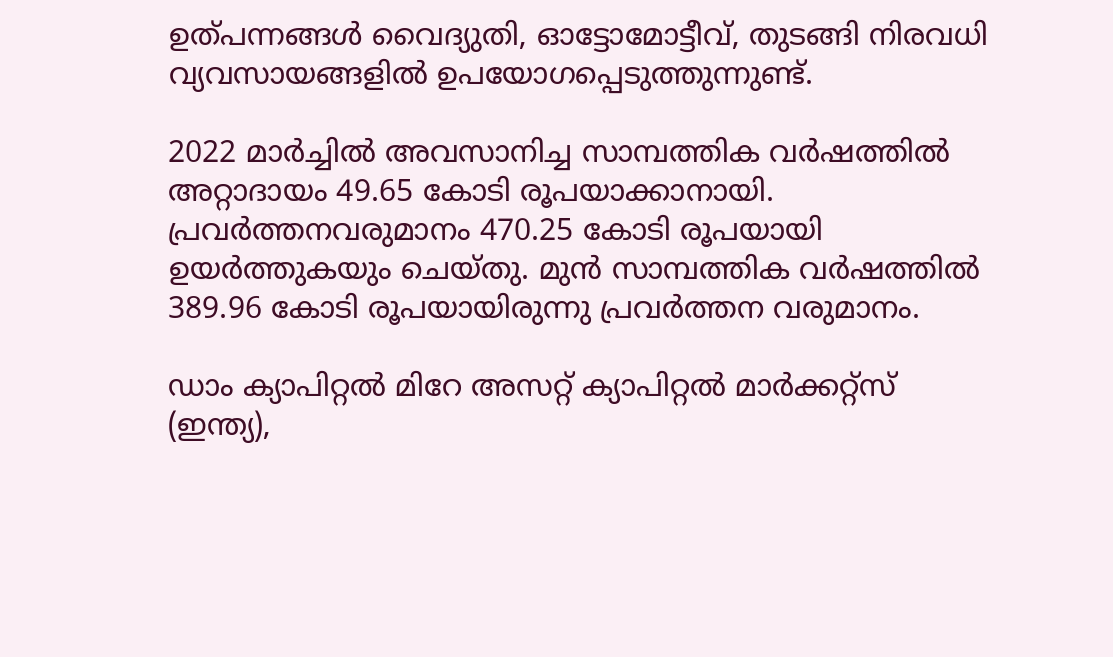ഉത്പന്നങ്ങള്‍ വൈദ്യുതി, ഓട്ടോമോട്ടീവ്, തുടങ്ങി നിരവധി വ്യവസായങ്ങളില്‍ ഉപയോഗപ്പെടുത്തുന്നുണ്ട്.

2022 മാര്‍ച്ചില്‍ അവസാനിച്ച സാമ്പത്തിക വര്‍ഷത്തില്‍ അറ്റാദായം 49.65 കോടി രൂപയാക്കാനായി. പ്രവര്‍ത്തനവരുമാനം 470.25 കോടി രൂപയായി ഉയര്‍ത്തുകയും ചെയ്തു. മുന്‍ സാമ്പത്തിക വര്‍ഷത്തില്‍ 389.96 കോടി രൂപയായിരുന്നു പ്രവര്‍ത്തന വരുമാനം.

ഡാം ക്യാപിറ്റല്‍ മിറേ അസറ്റ് ക്യാപിറ്റല്‍ മാര്‍ക്കറ്റ്‌സ് (ഇന്ത്യ),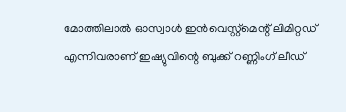മോത്തിലാല്‍ ഓസ്വാള്‍ ഇന്‍വെസ്റ്റ്‌മെന്റ് ലിമിറ്റഡ് എന്നിവരാണ് ഇഷ്യുവിന്റെ ബുക്ക് റണ്ണിംഗ് ലീഡ്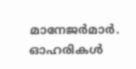മാനേജര്‍മാര്‍. ഓഹരികള്‍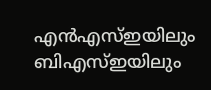എന്‍എസ്ഇയിലും ബിഎസ്ഇയിലും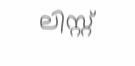ലിസ്റ്റ്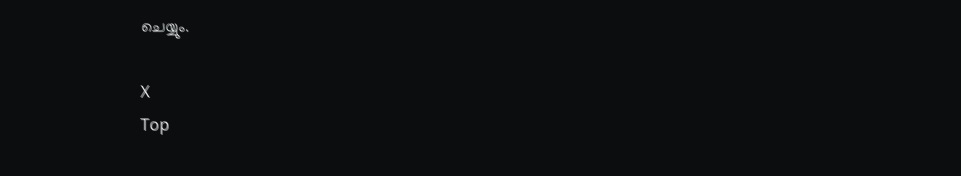ചെയ്യും.

X
Top